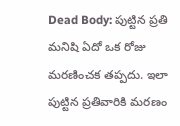Dead Body: పుట్టిన ప్రతి మనిషి ఏదో ఒక రోజు మరణించక తప్పదు. ఇలా పుట్టిన ప్రతివారికి మరణం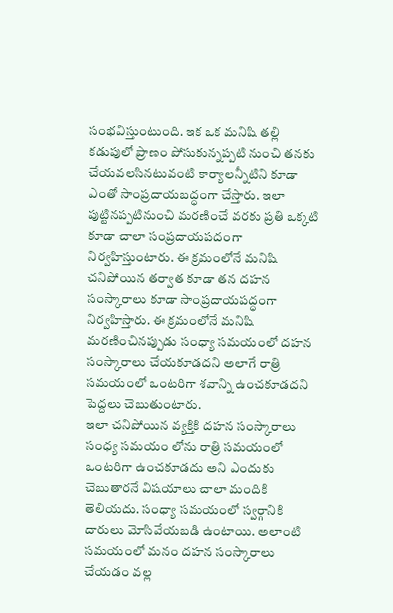సంభవిస్తుంటుంది. ఇక ఒక మనిషి తల్లి కడుపులో ప్రాణం పోసుకున్నప్పటి నుంచి తనకు చేయవలసినటువంటి కార్యాలన్నీటిని కూడా ఎంతో సాంప్రదాయబద్ధంగా చేస్తారు. ఇలా పుట్టినప్పటినుంచి మరణించే వరకు ప్రతి ఒక్కటి కూడా చాలా సంప్రదాయపదంగా నిర్వహిస్తుంటారు. ఈ క్రమంలోనే మనిషి చనిపోయిన తర్వాత కూడా తన దహన సంస్కారాలు కూడా సాంప్రదాయపద్ధంగా నిర్వహిస్తారు. ఈ క్రమంలోనే మనిషి మరణించినప్పుడు సంధ్యా సమయంలో దహన సంస్కారాలు చేయకూడదని అలాగే రాత్రి సమయంలో ఒంటరిగా శవాన్ని ఉంచకూడదని పెద్దలు చెబుతుంటారు.
ఇలా చనిపోయిన వ్యక్తికి దహన సంస్కారాలు సంధ్య సమయం లోను రాత్రి సమయంలో ఒంటరిగా ఉంచకూడదు అని ఎందుకు చెబుతారనే విషయాలు చాలా మందికి తెలియదు. సంధ్యా సమయంలో స్వర్గానికి దారులు మోసివేయబడి ఉంటాయి. అలాంటి సమయంలో మనం దహన సంస్కారాలు చేయడం వల్ల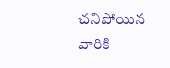చనిపోయిన వారికి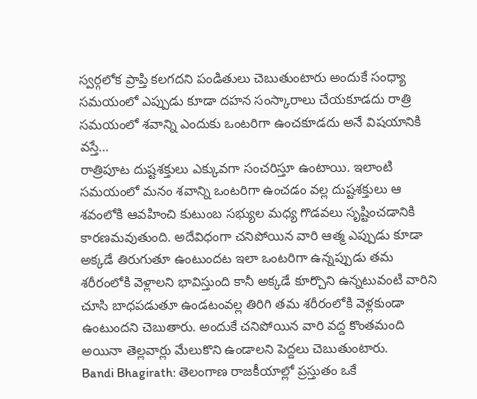స్వర్గలోక ప్రాప్తి కలగదని పండితులు చెబుతుంటారు అందుకే సంధ్యా సమయంలో ఎప్పుడు కూడా దహన సంస్కారాలు చేయకూడదు రాత్రి సమయంలో శవాన్ని ఎందుకు ఒంటరిగా ఉంచకూడదు అనే విషయానికి వస్తే…
రాత్రిపూట దుష్టశక్తులు ఎక్కువగా సంచరిస్తూ ఉంటాయి. ఇలాంటి సమయంలో మనం శవాన్ని ఒంటరిగా ఉంచడం వల్ల దుష్టశక్తులు ఆ శవంలోకి ఆవహించి కుటుంబ సభ్యుల మధ్య గొడవలు సృష్టించడానికి కారణమవుతుంది. అదేవిధంగా చనిపోయిన వారి ఆత్మ ఎప్పుడు కూడా అక్కడే తిరుగుతూ ఉంటుందట ఇలా ఒంటరిగా ఉన్నప్పుడు తమ శరీరంలోకి వెళ్లాలని భావిస్తుంది కానీ అక్కడే కూర్చొని ఉన్నటువంటి వారిని చూసి బాధపడుతూ ఉండటంవల్ల తిరిగి తమ శరీరంలోకి వెళ్లకుండా ఉంటుందని చెబుతారు. అందుకే చనిపోయిన వారి వద్ద కొంతమంది అయినా తెల్లవార్లు మేలుకొని ఉండాలని పెద్దలు చెబుతుంటారు.
Bandi Bhagirath: తెలంగాణ రాజకీయాల్లో ప్రస్తుతం ఒకే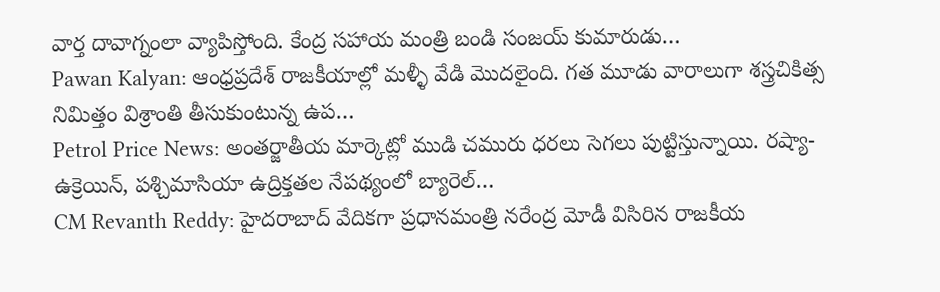వార్త దావాగ్నంలా వ్యాపిస్తోంది. కేంద్ర సహాయ మంత్రి బండి సంజయ్ కుమారుడు…
Pawan Kalyan: ఆంధ్రప్రదేశ్ రాజకీయాల్లో మళ్ళీ వేడి మొదలైంది. గత మూడు వారాలుగా శస్త్రచికిత్స నిమిత్తం విశ్రాంతి తీసుకుంటున్న ఉప…
Petrol Price News: అంతర్జాతీయ మార్కెట్లో ముడి చమురు ధరలు సెగలు పుట్టిస్తున్నాయి. రష్యా-ఉక్రెయిన్, పశ్చిమాసియా ఉద్రిక్తతల నేపథ్యంలో బ్యారెల్…
CM Revanth Reddy: హైదరాబాద్ వేదికగా ప్రధానమంత్రి నరేంద్ర మోడీ విసిరిన రాజకీయ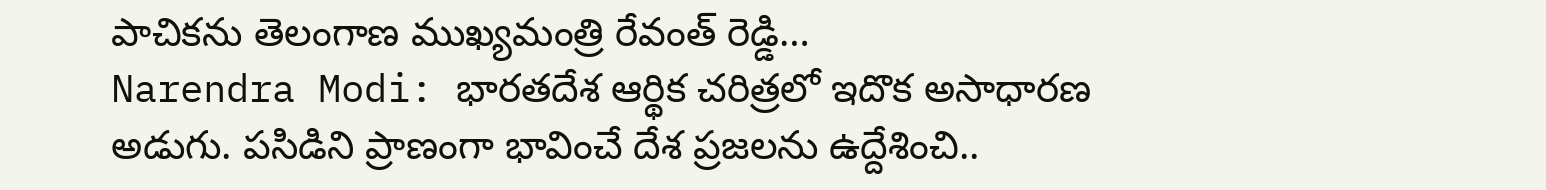పాచికను తెలంగాణ ముఖ్యమంత్రి రేవంత్ రెడ్డి…
Narendra Modi: భారతదేశ ఆర్థిక చరిత్రలో ఇదొక అసాధారణ అడుగు. పసిడిని ప్రాణంగా భావించే దేశ ప్రజలను ఉద్దేశించి..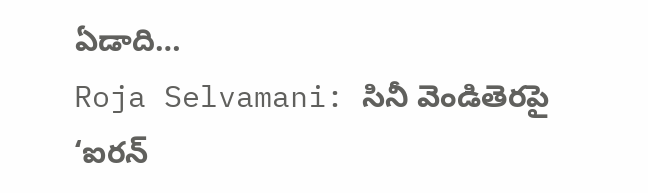ఏడాది…
Roja Selvamani: సినీ వెండితెరపై ‘ఐరన్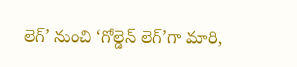లెగ్’ నుంచి ‘గోల్డెన్ లెగ్’గా మారి,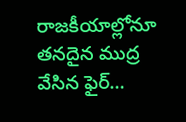రాజకీయాల్లోనూ తనదైన ముద్ర వేసిన ఫైర్…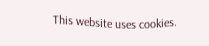This website uses cookies.